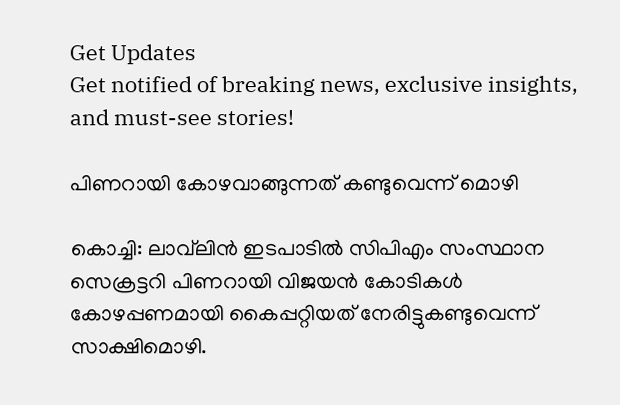Get Updates
Get notified of breaking news, exclusive insights, and must-see stories!

പിണറായി കോഴവാങ്ങുന്നത് കണ്ടുവെന്ന് മൊഴി

കൊച്ചി: ലാവ്‌ലിന്‍ ഇടപാടില്‍ സിപിഎം സംസ്ഥാന സെക്രട്ടറി പിണറായി വിജയന്‍ കോടികള്‍ കോഴപ്പണമായി കൈപ്പറ്റിയത് നേരിട്ടുകണ്ടുവെന്ന് സാക്ഷിമൊഴി.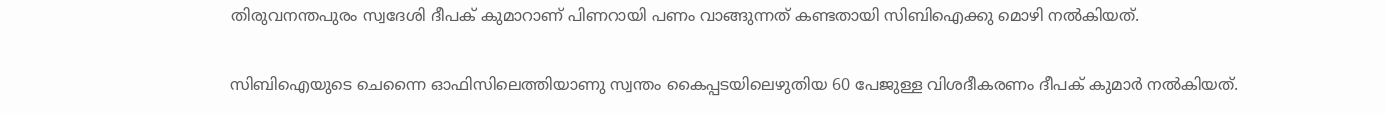തിരുവനന്തപുരം സ്വദേശി ദീപക് കുമാറാണ് പിണറായി പണം വാങ്ങുന്നത് കണ്ടതായി സിബിഐക്കു മൊഴി നല്‍കിയത്.

സിബിഐയുടെ ചെന്നൈ ഓഫിസിലെത്തിയാണു സ്വന്തം കൈപ്പടയിലെഴുതിയ 60 പേജുള്ള വിശദീകരണം ദീപക് കുമാര്‍ നല്‍കിയത്.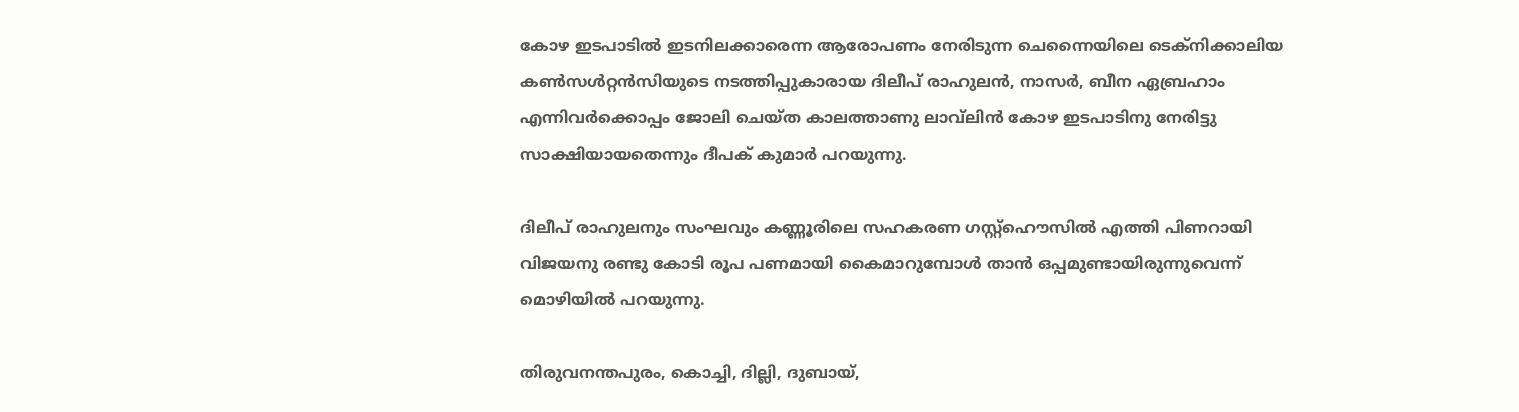കോഴ ഇടപാടില്‍ ഇടനിലക്കാരെന്ന ആരോപണം നേരിടുന്ന ചെന്നൈയിലെ ടെക്‌നിക്കാലിയ കണ്‍സള്‍റ്റന്‍സിയുടെ നടത്തിപ്പുകാരായ ദിലീപ് രാഹുലന്‍, നാസര്‍, ബീന ഏബ്രഹാം എന്നിവര്‍ക്കൊപ്പം ജോലി ചെയ്ത കാലത്താണു ലാവ്‌ലിന്‍ കോഴ ഇടപാടിനു നേരിട്ടു സാക്ഷിയായതെന്നും ദീപക് കുമാര്‍ പറയുന്നു.

ദിലീപ് രാഹുലനും സംഘവും കണ്ണൂരിലെ സഹകരണ ഗസ്റ്റ്‌ഹൌസില്‍ എത്തി പിണറായി വിജയനു രണ്ടു കോടി രൂപ പണമായി കൈമാറുമ്പോള്‍ താന്‍ ഒപ്പമുണ്ടായിരുന്നുവെന്ന് മൊഴിയില്‍ പറയുന്നു.

തിരുവനന്തപുരം, കൊച്ചി, ദില്ലി, ദുബായ്,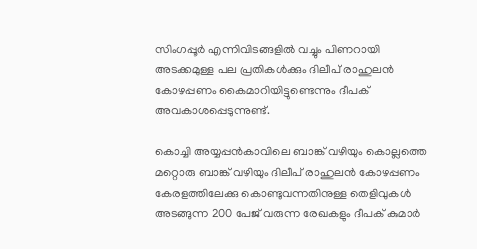സിംഗപ്പൂര്‍ എന്നിവിടങ്ങളില്‍ വച്ചും പിണറായി അടക്കമുള്ള പല പ്രതികള്‍ക്കും ദിലീപ് രാഹുലന്‍ കോഴപ്പണം കൈമാറിയിട്ടുണ്ടെന്നും ദീപക് അവകാശപ്പെടുന്നുണ്ട്.

കൊച്ചി അയ്യപ്പന്‍കാവിലെ ബാങ്ക് വഴിയും കൊല്ലത്തെ മറ്റൊരു ബാങ്ക് വഴിയും ദിലീപ് രാഹുലന്‍ കോഴപ്പണം കേരളത്തിലേക്കു കൊണ്ടുവന്നതിനുള്ള തെളിവുകള്‍ അടങ്ങുന്ന 200 പേജ് വരുന്ന രേഖകളും ദീപക് കുമാര്‍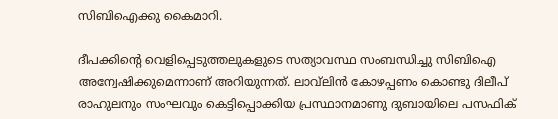സിബിഐക്കു കൈമാറി.

ദീപക്കിന്റെ വെളിപ്പെടുത്തലുകളുടെ സത്യാവസ്ഥ സംബന്ധിച്ചു സിബിഐ അന്വേഷിക്കുമെന്നാണ് അറിയുന്നത്. ലാവ്‌ലിന്‍ കോഴപ്പണം കൊണ്ടു ദിലീപ് രാഹുലനും സംഘവും കെട്ടിപ്പൊക്കിയ പ്രസ്ഥാനമാണു ദുബായിലെ പസഫിക്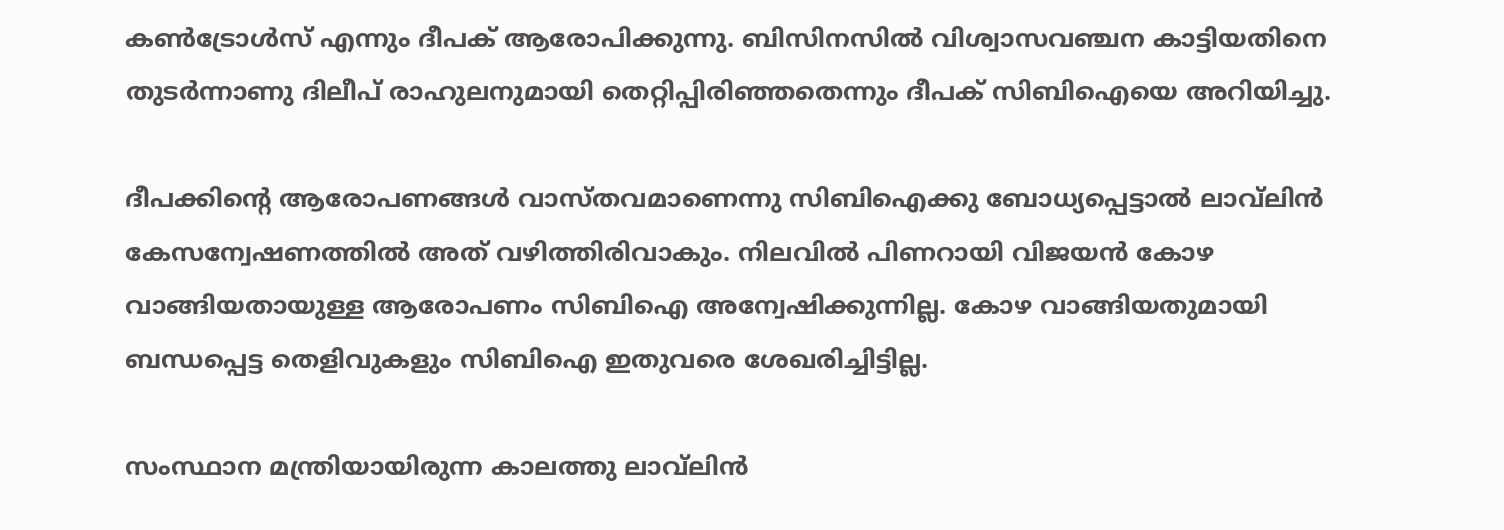കണ്‍ട്രോള്‍സ് എന്നും ദീപക് ആരോപിക്കുന്നു. ബിസിനസില്‍ വിശ്വാസവഞ്ചന കാട്ടിയതിനെ തുടര്‍ന്നാണു ദിലീപ് രാഹുലനുമായി തെറ്റിപ്പിരിഞ്ഞതെന്നും ദീപക് സിബിഐയെ അറിയിച്ചു.

ദീപക്കിന്റെ ആരോപണങ്ങള്‍ വാസ്തവമാണെന്നു സിബിഐക്കു ബോധ്യപ്പെട്ടാല്‍ ലാവ്‌ലിന്‍ കേസന്വേഷണത്തില്‍ അത് വഴിത്തിരിവാകും. നിലവില്‍ പിണറായി വിജയന്‍ കോഴ വാങ്ങിയതായുള്ള ആരോപണം സിബിഐ അന്വേഷിക്കുന്നില്ല. കോഴ വാങ്ങിയതുമായി ബന്ധപ്പെട്ട തെളിവുകളും സിബിഐ ഇതുവരെ ശേഖരിച്ചിട്ടില്ല.

സംസ്ഥാന മന്ത്രിയായിരുന്ന കാലത്തു ലാവ്‌ലിന്‍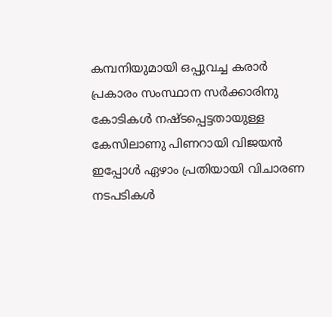കമ്പനിയുമായി ഒപ്പുവച്ച കരാര്‍ പ്രകാരം സംസ്ഥാന സര്‍ക്കാരിനു കോടികള്‍ നഷ്ടപ്പെട്ടതായുള്ള കേസിലാണു പിണറായി വിജയന്‍ ഇപ്പോള്‍ ഏഴാം പ്രതിയായി വിചാരണ നടപടികള്‍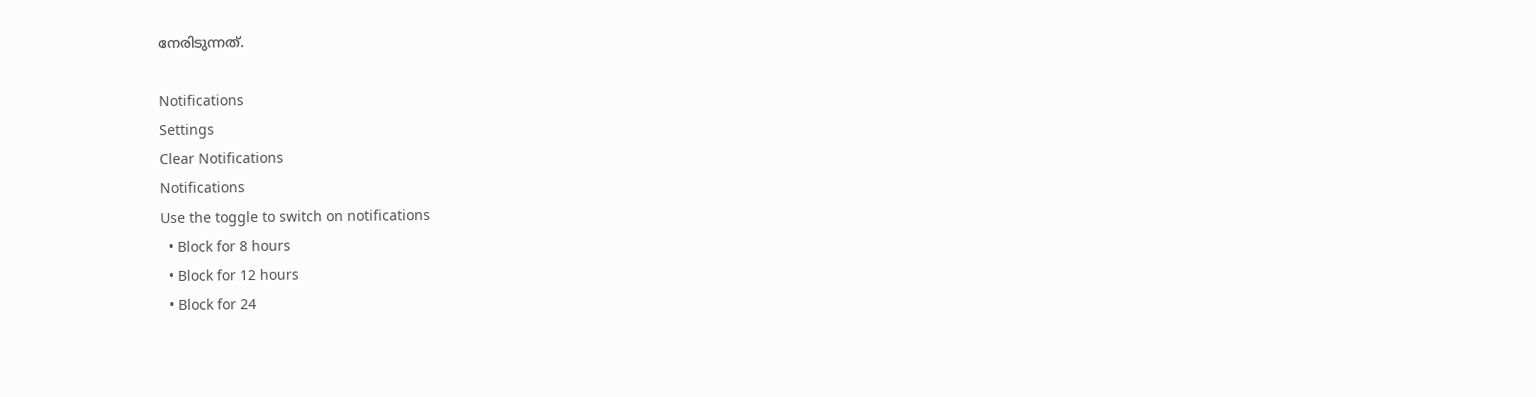നേരിടുന്നത്.

Notifications
Settings
Clear Notifications
Notifications
Use the toggle to switch on notifications
  • Block for 8 hours
  • Block for 12 hours
  • Block for 24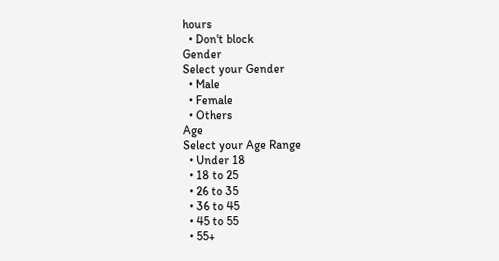hours
  • Don't block
Gender
Select your Gender
  • Male
  • Female
  • Others
Age
Select your Age Range
  • Under 18
  • 18 to 25
  • 26 to 35
  • 36 to 45
  • 45 to 55
  • 55+